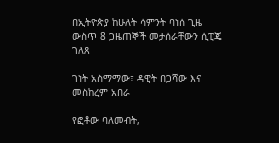በኢትዮጵያ ከሁለት ሳምንት ባነሰ ጊዜ ውስጥ 8 ጋዜጠኞች መታሰራቸውን ሲፒጄ ገለጸ

ገነት አስማማው፣ ዳዊት በጋሻው እና መስከረም አበራ

የፎቶው ባለመብት,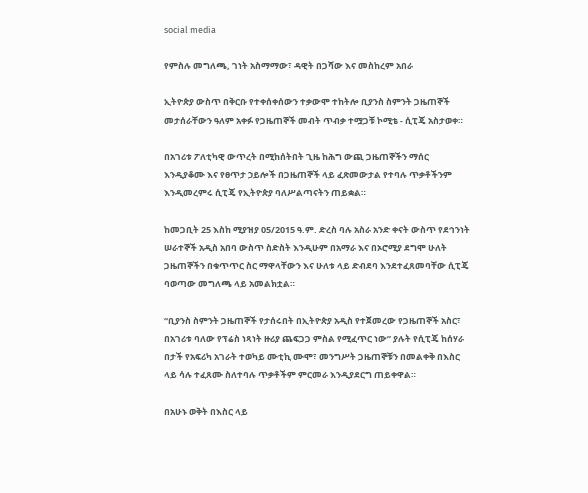social media

የምስሉ መግለጫ, ገነት አስማማው፣ ዳዊት በጋሻው እና መስከረም አበራ

ኢትዮጵያ ውስጥ በቅርቡ የተቀሰቀሰውን ተቃውሞ ተከትሎ ቢያንስ ስምንት ጋዜጠኞች መታሰራቸውን ዓለም አቀፉ የጋዜጠኞች መብት ጥብቃ ተሟጋቹ ኮሚቴ - ሲፒጄ አስታወቀ።

በአገሪቱ ፖለቲካዊ ውጥረት በሚከሰትበት ጊዜ ከሕግ ውጪ ጋዜጠኞችን ማሰር እንዲያቆሙ እና የፀጥታ ኃይሎች በጋዜጠኞች ላይ ፈጽመውታል የተባሉ ጥቃቶችንም እንዲመረምሩ ሲፒጄ የኢትዮጵያ ባለሥልጣናትን ጠይቋል።

ከመጋቢት 25 እስከ ሚያዝያ 05/2015 ዓ.ም. ድረስ ባሉ አስራ አንድ ቀናት ውስጥ የደኅንነት ሠራተኞች አዲስ አበባ ውስጥ ስድስት እንዲሁም በአማራ እና በኦሮሚያ ደግሞ ሁለት ጋዜጠኞችን በቁጥጥር ስር ማዋላቸውን እና ሁለቱ ላይ ድብደባ እንደተፈጸመባቸው ሲፒጄ ባወጣው መግለጫ ላይ አመልክቷል።

“ቢያንስ ስምንት ጋዜጠኞች የታሰሩበት በኢትዮጵያ አዲስ የተጀመረው የጋዜጠኞች አስር፣ በአገሪቱ ባለው የፕሬስ ነጻነት ዙሪያ ጨፍጋጋ ምስል የሚፈጥር ነው” ያሉት የሲፒጄ ከሰሃራ በታች የአፍሪካ አገራት ተወካይ ሙቲኪ ሙሞ፣ መንግሥት ጋዜጠኞቹን በመልቀቅ በእስር ላይ ሳሉ ተፈጸሙ ስለተባሉ ጥቃቶችም ምርመራ እንዲያደርግ ጠይቀዋል።

በአሁኑ ወቅት በእስር ላይ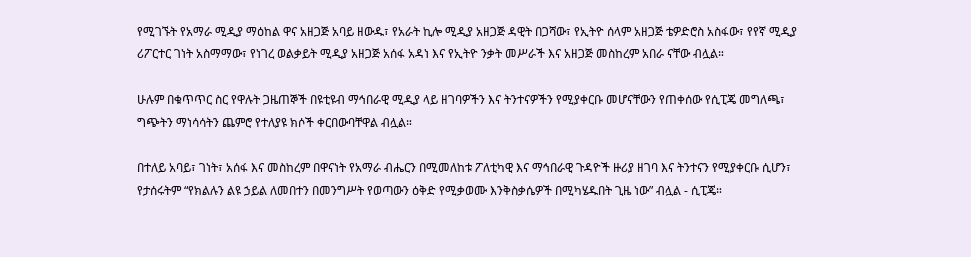የሚገኙት የአማራ ሚዲያ ማዕከል ዋና አዘጋጅ አባይ ዘውዱ፣ የአራት ኪሎ ሚዲያ አዘጋጅ ዳዊት በጋሻው፣ የኢትዮ ሰላም አዘጋጅ ቴዎድሮስ አስፋው፣ የየኛ ሚዲያ ሪፖርተር ገነት አስማማው፣ የነገረ ወልቃይት ሚዲያ አዘጋጅ አሰፋ አዳነ እና የኢትዮ ንቃት መሥራች እና አዘጋጅ መስከረም አበራ ናቸው ብሏል።

ሁሉም በቁጥጥር ስር የዋሉት ጋዜጠኞች በዩቲዩብ ማኅበራዊ ሚዲያ ላይ ዘገባዎችን እና ትንተናዎችን የሚያቀርቡ መሆናቸውን የጠቀሰው የሲፒጄ መግለጫ፣ ግጭትን ማነሳሳትን ጨምሮ የተለያዩ ክሶች ቀርበውባቸዋል ብሏል።

በተለይ አባይ፣ ገነት፣ አሰፋ እና መስከረም በዋናነት የአማራ ብሔርን በሚመለከቱ ፖለቲካዊ እና ማኅበራዊ ጉዳዮች ዙሪያ ዘገባ እና ትንተናን የሚያቀርቡ ሲሆን፣ የታሰሩትም “የክልሉን ልዩ ኃይል ለመበተን በመንግሥት የወጣውን ዕቅድ የሚቃወሙ እንቅስቃሴዎች በሚካሄዱበት ጊዜ ነው” ብሏል - ሲፒጄ።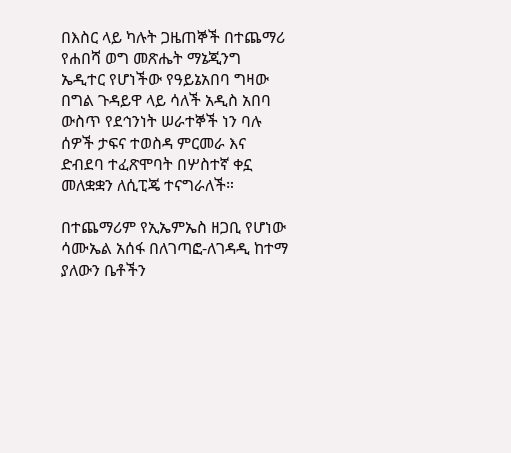በእስር ላይ ካሉት ጋዜጠኞች በተጨማሪ የሐበሻ ወግ መጽሔት ማኔጂንግ ኤዲተር የሆነችው የዓይኔአበባ ግዛው በግል ጉዳይዋ ላይ ሳለች አዲስ አበባ ውስጥ የደኅንነት ሠራተኞች ነን ባሉ ሰዎች ታፍና ተወስዳ ምርመራ እና ድብደባ ተፈጽሞባት በሦስተኛ ቀኗ መለቋቋን ለሲፒጄ ተናግራለች።

በተጨማሪም የኢኤምኤስ ዘጋቢ የሆነው ሳሙኤል አሰፋ በለገጣፎ-ለገዳዲ ከተማ ያለውን ቤቶችን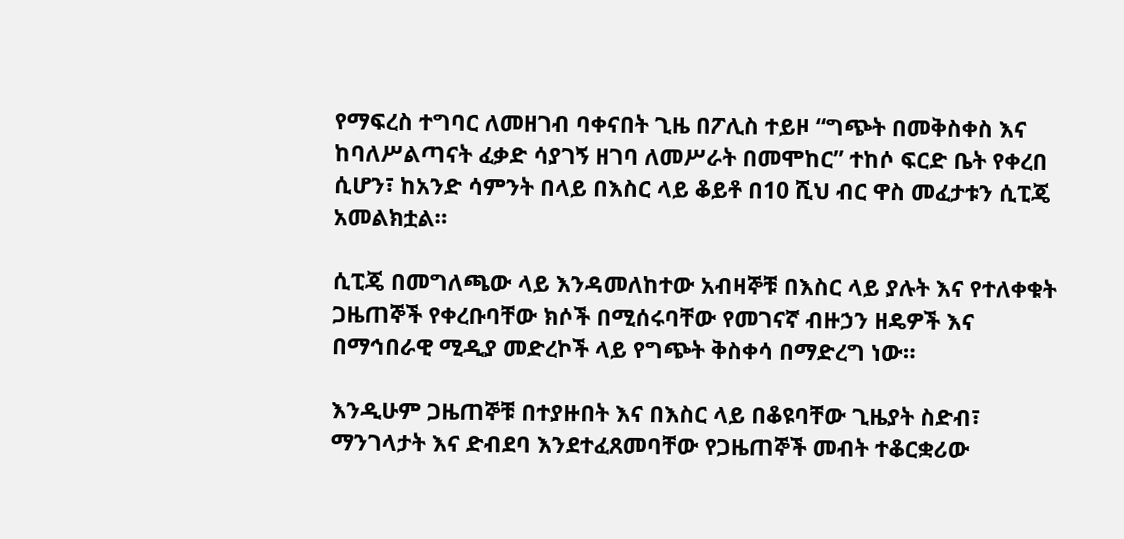የማፍረስ ተግባር ለመዘገብ ባቀናበት ጊዜ በፖሊስ ተይዞ “ግጭት በመቅስቀስ እና ከባለሥልጣናት ፈቃድ ሳያገኝ ዘገባ ለመሥራት በመሞከር” ተከሶ ፍርድ ቤት የቀረበ ሲሆን፣ ከአንድ ሳምንት በላይ በእስር ላይ ቆይቶ በ10 ሺህ ብር ዋስ መፈታቱን ሲፒጄ አመልክቷል።

ሲፒጄ በመግለጫው ላይ እንዳመለከተው አብዛኞቹ በእስር ላይ ያሉት እና የተለቀቁት ጋዜጠኞች የቀረቡባቸው ክሶች በሚሰሩባቸው የመገናኛ ብዙኃን ዘዴዎች እና በማኅበራዊ ሚዲያ መድረኮች ላይ የግጭት ቅስቀሳ በማድረግ ነው።

እንዲሁም ጋዜጠኞቹ በተያዙበት እና በእስር ላይ በቆዩባቸው ጊዜያት ስድብ፣ ማንገላታት እና ድብደባ እንደተፈጸመባቸው የጋዜጠኞች መብት ተቆርቋሪው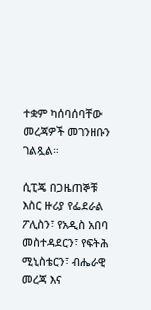ተቋም ካሰባሰባቸው መረጃዎች መገንዘቡን ገልጿል።

ሲፒጄ በጋዜጠኞቹ እስር ዙሪያ የፌደራል ፖሊስን፣ የአዲስ አበባ መስተዳደርን፣ የፍትሕ ሚኒስቴርን፣ ብሔራዊ መረጃ እና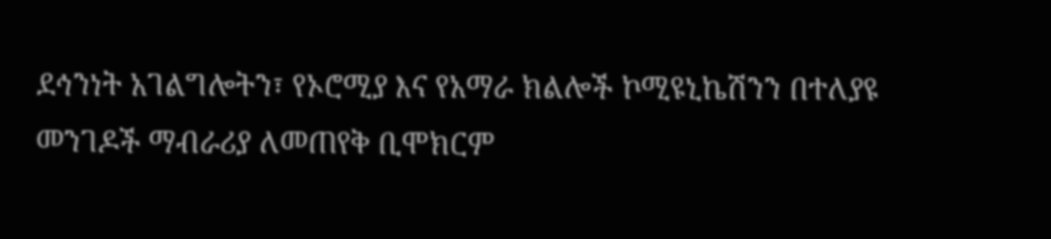ደኅንነት አገልግሎትን፣ የኦሮሚያ እና የአማራ ክልሎች ኮሚዩኒኬሽንን በተለያዩ መንገዶች ማብራሪያ ለመጠየቅ ቢሞክርም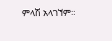ምላሽ አላገኘም።